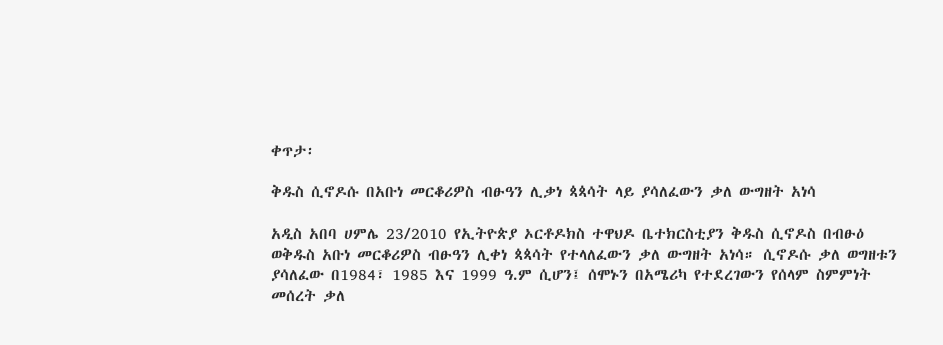ቀጥታ፡

ቅዱስ ሲኖዶሱ በአቡነ መርቆሪዎስ ብፁዓን ሊቃነ ጳጳሳት ላይ ያሳለፈውን ቃለ ውግዘት አነሳ

አዲስ አበባ ሀምሌ 23/2010 የኢትዮጵያ ኦርቶዶክስ ተዋህዶ ቤተክርስቲያን ቅዱስ ሲኖዶስ በብፁዕ ወቅዱስ አቡነ መርቆሪዎስ ብፁዓን ሊቀነ ጳጳሳት የተላለፈውን ቃለ ውግዘት አነሳ። ሲኖዶሱ ቃለ ወግዘቱን ያሳለፈው በ1984፣ 1985 እና 1999 ዓ.ም ሲሆን፤ ሰሞኑን በአሜሪካ የተደረገውን የሰላም ስምምነት መሰረት ቃለ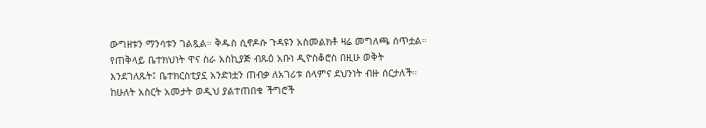ውግዘቱን ማንሳቱን ገልጿል። ቅዱስ ሲኖዶሱ ጉዳዩን አስመልክቶ ዛሬ መግለጫ ሰጥቷል። የጠቅላይ ቤተክህነት ዋና ስራ አስኪያጅ ብጹዕ አቡነ ዲዮስቆሮስ በዚሁ ወቅት እንደገለጹት፤ ቤተክርስቲያኗ አንድነቷን ጠብቃ ለአገሪቱ ሰላምና ደህንነት ብዙ ሰርታለች። ከሁለት አስርት አመታት ወዲህ ያልተጠበቁ ችግሮች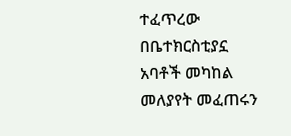ተፈጥረው በቤተክርስቲያኗ አባቶች መካከል መለያየት መፈጠሩን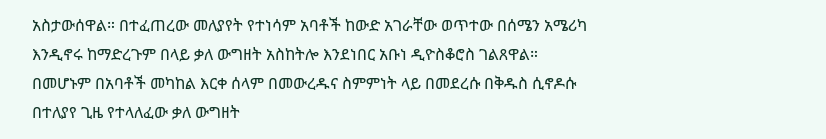አስታውሰዋል። በተፈጠረው መለያየት የተነሳም አባቶች ከውድ አገራቸው ወጥተው በሰሜን አሜሪካ እንዲኖሩ ከማድረጉም በላይ ቃለ ውግዘት አስከትሎ እንደነበር አቡነ ዲዮስቆሮስ ገልጸዋል። በመሆኑም በአባቶች መካከል እርቀ ሰላም በመውረዱና ስምምነት ላይ በመደረሱ በቅዱስ ሲኖዶሱ በተለያየ ጊዜ የተላለፈው ቃለ ውግዘት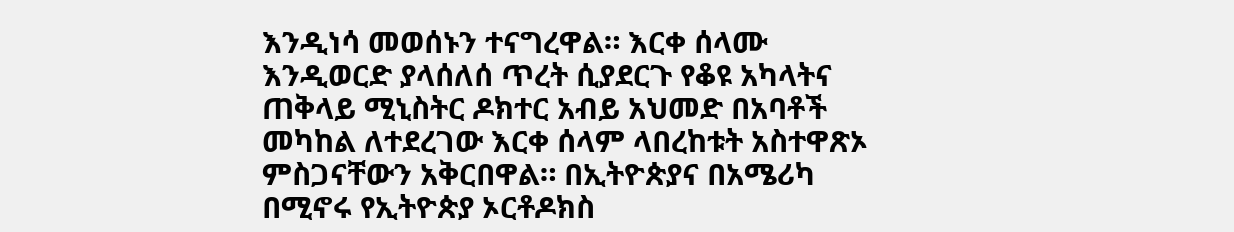እንዲነሳ መወሰኑን ተናግረዋል። እርቀ ሰላሙ እንዲወርድ ያላሰለሰ ጥረት ሲያደርጉ የቆዩ አካላትና ጠቅላይ ሚኒስትር ዶክተር አብይ አህመድ በአባቶች መካከል ለተደረገው እርቀ ሰላም ላበረከቱት አስተዋጽኦ ምስጋናቸውን አቅርበዋል። በኢትዮጵያና በአሜሪካ በሚኖሩ የኢትዮጵያ ኦርቶዶክስ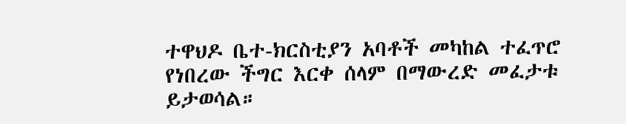ተዋህዶ ቤተ-ክርስቲያን አባቶች መካከል ተፈጥሮ የነበረው ችግር እርቀ ሰላም በማውረድ መፈታቱ ይታወሳል።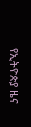የኢትዮጵያ ዜና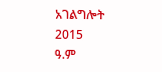አገልግሎት
2015
ዓ.ም